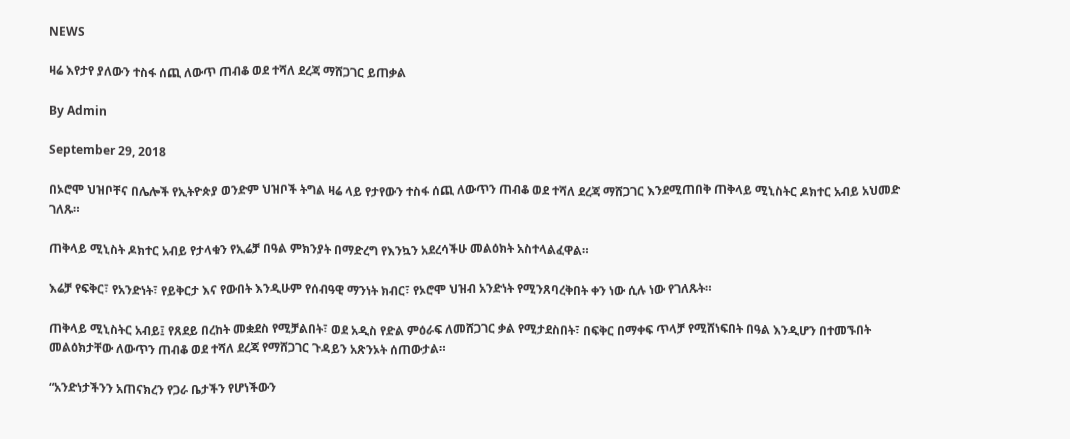NEWS

ዛሬ እየታየ ያለውን ተስፋ ሰጪ ለውጥ ጠብቆ ወደ ተሻለ ደረጃ ማሸጋገር ይጠቃል

By Admin

September 29, 2018

በኦሮሞ ህዝቦቸና በሌሎች የኢትዮጵያ ወንድም ህዝቦች ትግል ዛሬ ላይ የታየውን ተስፋ ሰጪ ለውጥን ጠብቆ ወደ ተሻለ ደረጃ ማሸጋገር እንደሚጠበቅ ጠቅላይ ሚኒስትር ዶክተር አብይ አህመድ ገለጹ።

ጠቅላይ ሚኒስት ዶክተር አብይ የታላቁን የኢሬቻ በዓል ምክንያት በማድረግ የእንኳን አደረሳችሁ መልዕክት አስተላልፈዋል።

እሬቻ የፍቅር፣ የአንድነት፣ የይቅርታ እና የውበት እንዲሁም የሰብዓዊ ማንነት ክብር፣ የኦሮሞ ህዝብ አንድነት የሚንጸባረቅበት ቀን ነው ሲሉ ነው የገለጹት።

ጠቅላይ ሚኒስትር አብይ፤ የጸደይ በረከት መቋደስ የሚቻልበት፣ ወደ አዲስ የድል ምዕራፍ ለመሸጋገር ቃል የሚታደስበት፣ በፍቅር በማቀፍ ጥላቻ የሚሸነፍበት በዓል እንዲሆን በተመኙበት መልዕክታቸው ለውጥን ጠብቆ ወደ ተሻለ ደረጃ የማሸጋገር ጉዳይን አጽንኦት ሰጠውታል።

“አንድነታችንን አጠናክረን የጋራ ቤታችን የሆነችውን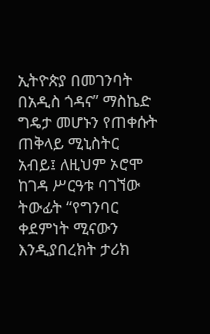ኢትዮጵያ በመገንባት በአዲስ ጎዳና” ማስኬድ ግዴታ መሆኑን የጠቀሱት ጠቅላይ ሚኒስትር  አብይ፤ ለዚህም ኦሮሞ ከገዳ ሥርዓቱ ባገኘው ትውፊት “የግንባር ቀደምነት ሚናውን እንዲያበረክት ታሪክ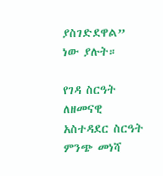ያስገድደዋል” ነው ያሉት።

የገዳ ስርዓት ለዘመናዊ አስተዳደር ስርዓት ምንጭ መነሻ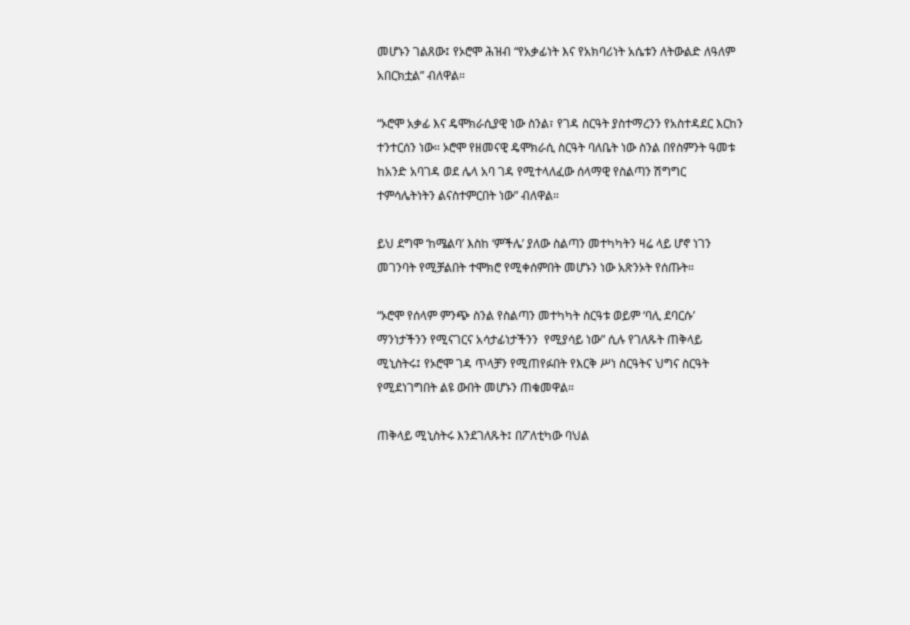መሆኑን ገልጸው፤ የኦሮሞ ሕዝብ “የአቃፊነት እና የአክባሪነት አሴቱን ለትውልድ ለዓለም አበርክቷል” ብለዋል።

“ኦሮሞ አቃፊ እና ዴሞክራሲያዊ ነው ስንል፣ የገዳ ስርዓት ያስተማረንን የአስተዳደር እርከን ተንተርሰን ነው። ኦሮሞ የዘመናዊ ዴሞክራሲ ስርዓት ባለቤት ነው ስንል በየስምንት ዓመቱ ከአንድ አባገዳ ወደ ሌላ አባ ገዳ የሚተላለፈው ሰላማዊ የስልጣን ሽግግር ተምሳሌትነትን ልናስተምርበት ነው” ብለዋል።

ይህ ደግሞ ‘ከሜልባ’ እስከ ‘ምችሌ’ ያለው ስልጣን መተካካትን ዛሬ ላይ ሆኖ ነገን መገንባት የሚቻልበት ተሞክሮ የሚቀሰምበት መሆኑን ነው አጽንኦት የሰጡት።

“ኦሮሞ የሰላም ምንጭ ስንል የስልጣን መተካካት ስርዓቱ ወይም ‘ባሊ ደባርሱ’ ማንነታችንን የሚናገርና አሳታፊነታችንን  የሚያሳይ ነው” ሲሉ የገለጹት ጠቅላይ ሚኒስትሩ፤ የኦሮሞ ገዳ ጥላቻን የሚጠየፉበት የእርቅ ሥነ ስርዓትና ህግና ስርዓት የሚደነገግበት ልዩ ውበት መሆኑን ጠቁመዋል።

ጠቅላይ ሚኒስትሩ እንደገለጹት፤ በፖለቲካው ባህል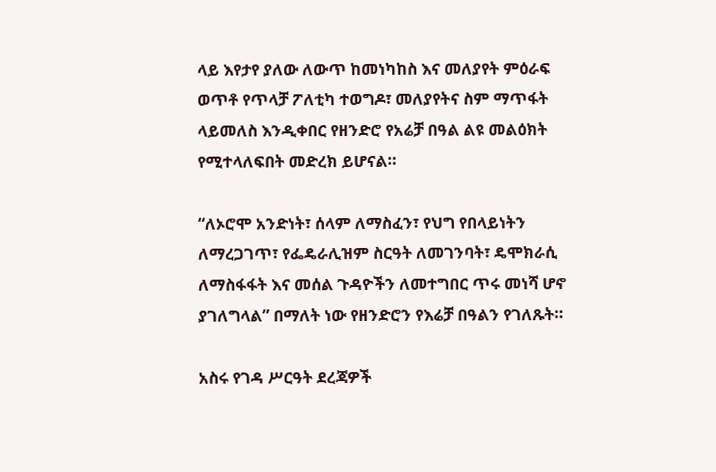ላይ እየታየ ያለው ለውጥ ከመነካከስ እና መለያየት ምዕራፍ ወጥቶ የጥላቻ ፖለቲካ ተወግዶ፣ መለያየትና ስም ማጥፋት ላይመለስ እንዲቀበር የዘንድሮ የአሬቻ በዓል ልዩ መልዕክት የሚተላለፍበት መድረክ ይሆናል።

“ለኦሮሞ አንድነት፣ ሰላም ለማስፈን፣ የህግ የበላይነትን ለማረጋገጥ፣ የፌዴራሊዝም ስርዓት ለመገንባት፣ ዴሞክራሲ ለማስፋፋት እና መሰል ጉዳዮችን ለመተግበር ጥሩ መነሻ ሆኖ ያገለግላል” በማለት ነው የዘንድሮን የእሬቻ በዓልን የገለጹት።

አስሩ የገዳ ሥርዓት ደረጃዎች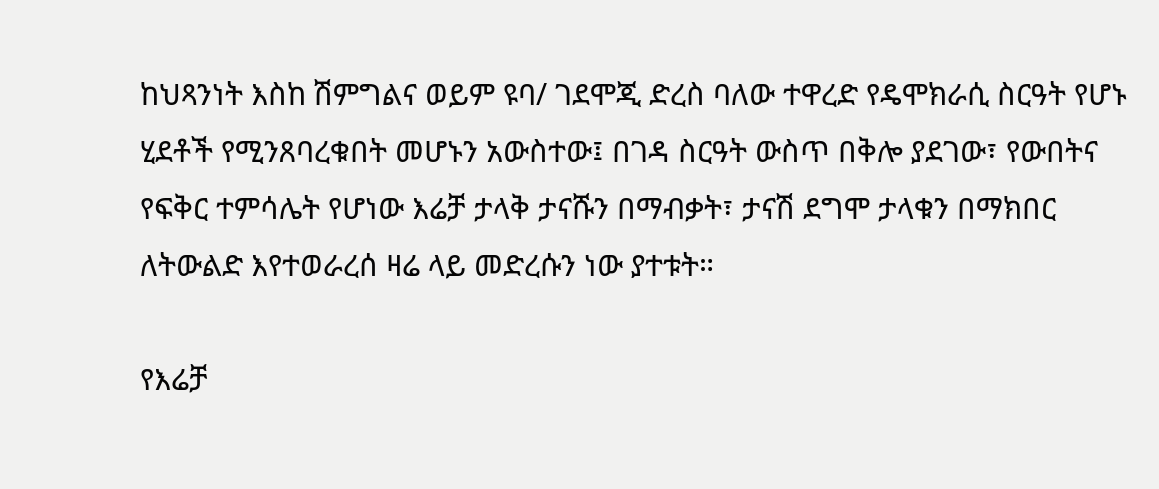ከህጻንነት እስከ ሽምግልና ወይም ዩባ/ ገደሞጂ ድረስ ባለው ተዋረድ የዴሞክራሲ ስርዓት የሆኑ ሂደቶች የሚንጸባረቁበት መሆኑን አውስተው፤ በገዳ ስርዓት ውስጥ በቅሎ ያደገው፣ የውበትና የፍቅር ተምሳሌት የሆነው እሬቻ ታላቅ ታናሹን በማብቃት፣ ታናሽ ደግሞ ታላቁን በማክበር ለትውልድ እየተወራረሰ ዛሬ ላይ መድረሱን ነው ያተቱት።

የእሬቻ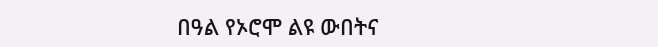በዓል የኦሮሞ ልዩ ውበትና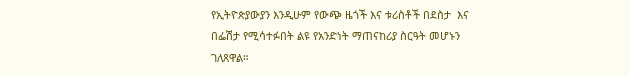የኢትዮጵያውያን እንዲሁም የውጭ ዜጎች እና ቱሪስቶች በደስታ  እና በፌሽታ የሚሳተፉበት ልዩ የአንድነት ማጠናከሪያ ስርዓት መሆኑን ገለጸዋል።